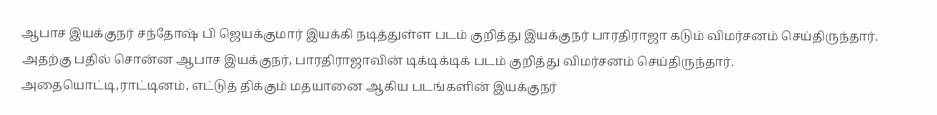ஆபாச இயக்குநர் சந்தோஷ் பி ஜெயக்குமார் இயக்கி நடித்துள்ள படம் குறித்து இயக்குநர் பாரதிராஜா கடும் விமர்சனம் செய்திருந்தார். அதற்கு பதில் சொன்ன ஆபாச இயக்குநர், பாரதிராஜாவின் டிக்டிக்டிக் படம் குறித்து விமர்சனம் செய்திருந்தார். அதையொட்டி,ராட்டினம், எட்டுத் திக்கும் மதயானை ஆகிய படங்களின் இயக்குநர்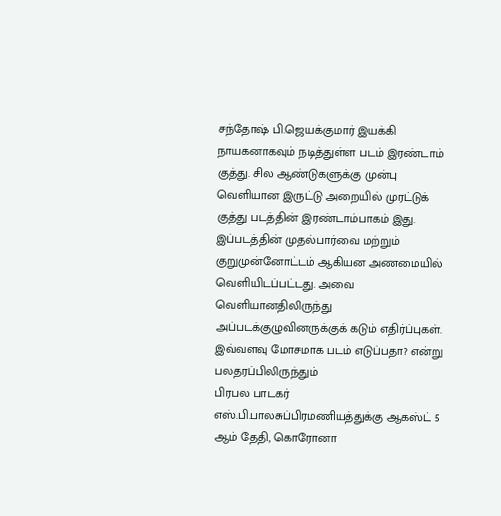சந்தோஷ் பி.ஜெயக்குமார் இயக்கி நாயகனாகவும் நடித்துள்ள படம் இரண்டாம் குத்து. சில ஆண்டுகளுக்கு முன்பு வெளியான இருட்டு அறையில் முரட்டுக் குத்து படத்தின் இரண்டாம்பாகம் இது. இப்படத்தின் முதல்பார்வை மற்றும் குறுமுன்னோட்டம் ஆகியன அணமையில் வெளியிடப்பட்டது. அவை வெளியானதிலிருந்து அப்படக்குழுவினருக்குக் கடும் எதிர்ப்புகள். இவ்வளவு மோசமாக படம் எடுப்பதா? என்று பலதரப்பிலிருந்தும்
பிரபல பாடகர் எஸ்.பி.பாலசுப்பிரமணியத்துக்கு ஆகஸ்ட் 5 ஆம் தேதி, கொரோனா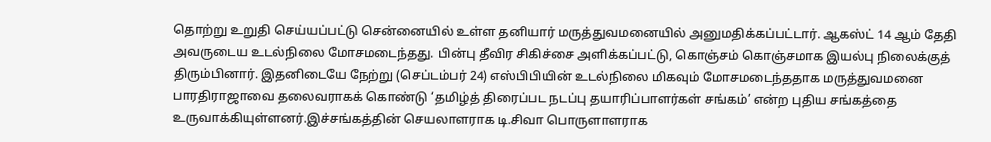தொற்று உறுதி செய்யப்பட்டு சென்னையில் உள்ள தனியார் மருத்துவமனையில் அனுமதிக்கப்பட்டார். ஆகஸ்ட் 14 ஆம் தேதி அவருடைய உடல்நிலை மோசமடைந்தது. பின்பு தீவிர சிகிச்சை அளிக்கப்பட்டு, கொஞ்சம் கொஞ்சமாக இயல்பு நிலைக்குத் திரும்பினார். இதனிடையே நேற்று (செப்டம்பர் 24) எஸ்பிபியின் உடல்நிலை மிகவும் மோசமடைந்ததாக மருத்துவமனை
பாரதிராஜாவை தலைவராகக் கொண்டு ‘தமிழ்த் திரைப்பட நடப்பு தயாரிப்பாளர்கள் சங்கம்’ என்ற புதிய சங்கத்தை உருவாக்கியுள்ளனர்.இச்சங்கத்தின் செயலாளராக டி.சிவா பொருளாளராக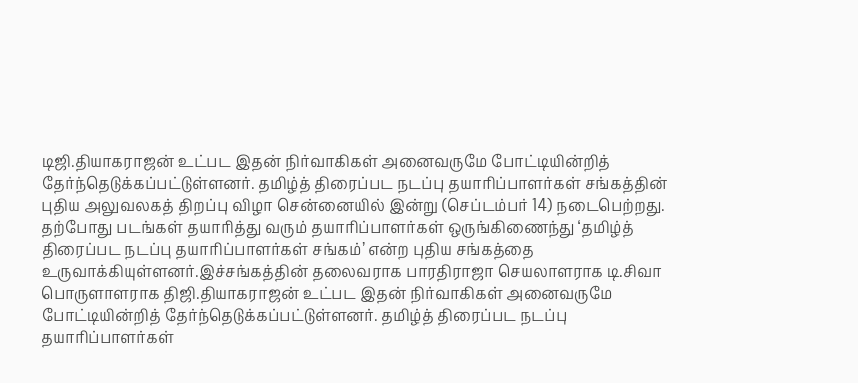டிஜி.தியாகராஜன் உட்பட இதன் நிர்வாகிகள் அனைவருமே போட்டியின்றித் தேர்ந்தெடுக்கப்பட்டுள்ளனர். தமிழ்த் திரைப்பட நடப்பு தயாரிப்பாளர்கள் சங்கத்தின் புதிய அலுவலகத் திறப்பு விழா சென்னையில் இன்று (செப்டம்பர் 14) நடைபெற்றது.
தற்போது படங்கள் தயாரித்து வரும் தயாரிப்பாளர்கள் ஒருங்கிணைந்து ‘தமிழ்த் திரைப்பட நடப்பு தயாரிப்பாளர்கள் சங்கம்’ என்ற புதிய சங்கத்தை உருவாக்கியுள்ளனர்.இச்சங்கத்தின் தலைவராக பாரதிராஜா செயலாளராக டி.சிவா பொருளாளராக திஜி.தியாகராஜன் உட்பட இதன் நிர்வாகிகள் அனைவருமே போட்டியின்றித் தேர்ந்தெடுக்கப்பட்டுள்ளனர். தமிழ்த் திரைப்பட நடப்பு தயாரிப்பாளர்கள்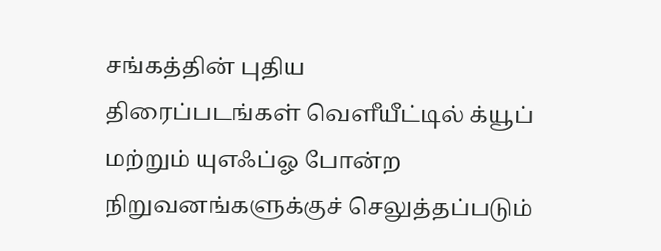சங்கத்தின் புதிய
திரைப்படங்கள் வெளீயீட்டில் க்யூப் மற்றும் யுஎஃப்ஓ போன்ற நிறுவனங்களுக்குச் செலுத்தப்படும்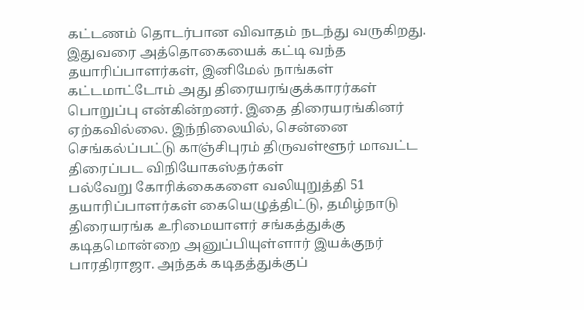கட்டணம் தொடர்பான விவாதம் நடந்து வருகிறது. இதுவரை அத்தொகையைக் கட்டி வந்த தயாரிப்பாளர்கள், இனிமேல் நாங்கள் கட்டமாட்டோம் அது திரையரங்குக்காரர்கள் பொறுப்பு என்கின்றனர். இதை திரையரங்கினர் ஏற்கவில்லை. இந்நிலையில், சென்னை செங்கல்ப்பட்டு காஞ்சிபுரம் திருவள்ளூர் மாவட்ட திரைப்பட விநியோகஸ்தர்கள்
பல்வேறு கோரிக்கைகளை வலியுறுத்தி 51 தயாரிப்பாளர்கள் கையெழுத்திட்டு, தமிழ்நாடு திரையரங்க உரிமையாளர் சங்கத்துக்கு கடிதமொன்றை அனுப்பியுள்ளார் இயக்குநர் பாரதிராஜா. அந்தக் கடிதத்துக்குப்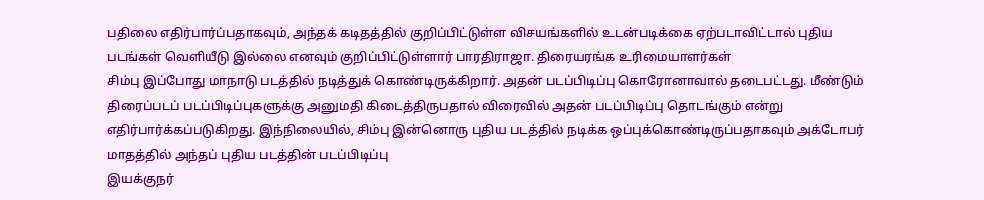பதிலை எதிர்பார்ப்பதாகவும், அந்தக் கடிதத்தில் குறிப்பிட்டுள்ள விசயங்களில் உடன்படிக்கை ஏற்படாவிட்டால் புதிய படங்கள் வெளியீடு இல்லை எனவும் குறிப்பிட்டுள்ளார் பாரதிராஜா. திரையரங்க உரிமையாளர்கள்
சிம்பு இப்போது மாநாடு படத்தில் நடித்துக் கொண்டிருக்கிறார். அதன் படப்பிடிப்பு கொரோனாவால் தடைபட்டது. மீண்டும் திரைப்படப் படப்பிடிப்புகளுக்கு அனுமதி கிடைத்திருபதால் விரைவில் அதன் படப்பிடிப்பு தொடங்கும் என்று எதிர்பார்க்கப்படுகிறது. இந்நிலையில், சிம்பு இன்னொரு புதிய படத்தில் நடிக்க ஒப்புக்கொண்டிருப்பதாகவும் அக்டோபர் மாதத்தில் அந்தப் புதிய படத்தின் படப்பிடிப்பு
இயக்குநர்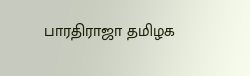பாரதிராஜா தமிழக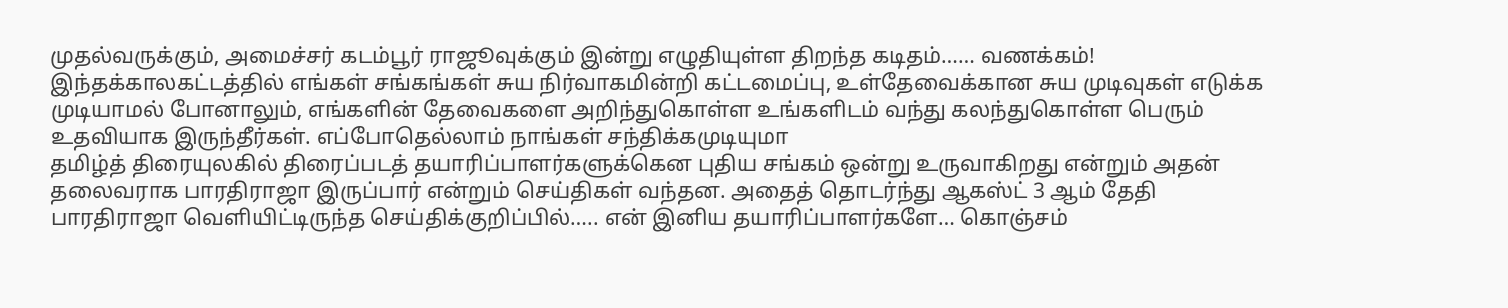முதல்வருக்கும், அமைச்சர் கடம்பூர் ராஜூவுக்கும் இன்று எழுதியுள்ள திறந்த கடிதம்…… வணக்கம்! இந்தக்காலகட்டத்தில் எங்கள் சங்கங்கள் சுய நிர்வாகமின்றி கட்டமைப்பு, உள்தேவைக்கான சுய முடிவுகள் எடுக்க முடியாமல் போனாலும், எங்களின் தேவைகளை அறிந்துகொள்ள உங்களிடம் வந்து கலந்துகொள்ள பெரும் உதவியாக இருந்தீர்கள். எப்போதெல்லாம் நாங்கள் சந்திக்கமுடியுமா
தமிழ்த் திரையுலகில் திரைப்படத் தயாரிப்பாளர்களுக்கென புதிய சங்கம் ஒன்று உருவாகிறது என்றும் அதன் தலைவராக பாரதிராஜா இருப்பார் என்றும் செய்திகள் வந்தன. அதைத் தொடர்ந்து ஆகஸ்ட் 3 ஆம் தேதி பாரதிராஜா வெளியிட்டிருந்த செய்திக்குறிப்பில்….. என் இனிய தயாரிப்பாளர்களே… கொஞ்சம்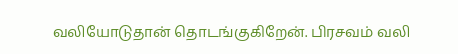வலியோடுதான் தொடங்குகிறேன். பிரசவம் வலி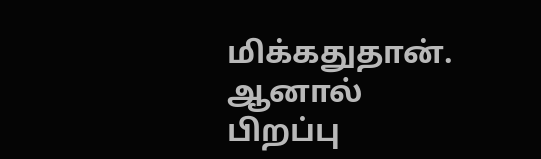மிக்கதுதான். ஆனால் பிறப்பு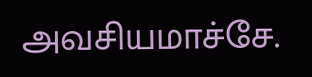அவசியமாச்சே.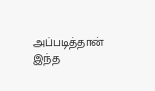அப்படித்தான் இந்த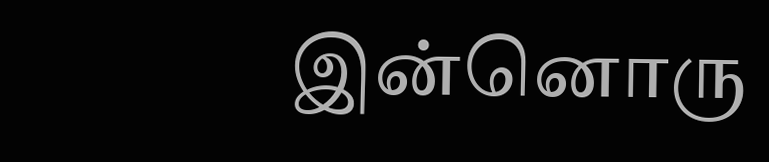இன்னொரு